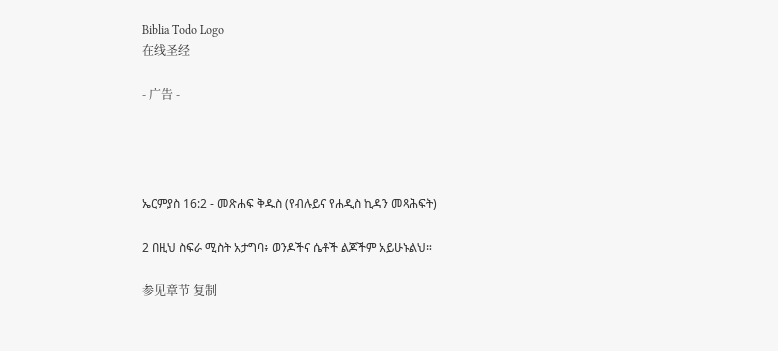Biblia Todo Logo
在线圣经

- 广告 -




ኤርምያስ 16:2 - መጽሐፍ ቅዱስ (የብሉይና የሐዲስ ኪዳን መጻሕፍት)

2 በዚህ ስፍራ ሚስት አታግባ፥ ወንዶችና ሴቶች ልጆችም አይሁኑልህ።

参见章节 复制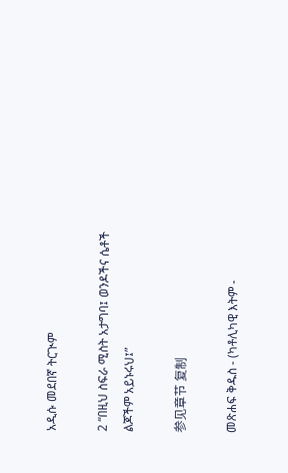አዲሱ መደበኛ ትርጒም

2 “በዚህ ስፍራ ሚስት አታግባ፤ ወንዶችና ሴቶች ልጆችም አይኑሩህ፤”

参见章节 复制

መጽሐፍ ቅዱስ - (ካቶሊካዊ እትም -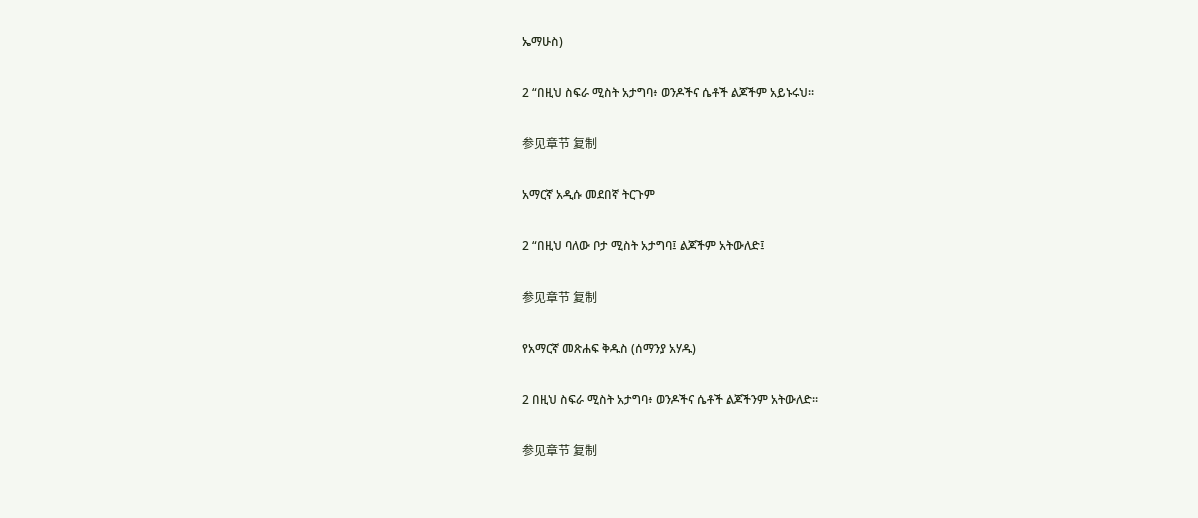ኤማሁስ)

2 “በዚህ ስፍራ ሚስት አታግባ፥ ወንዶችና ሴቶች ልጆችም አይኑሩህ።

参见章节 复制

አማርኛ አዲሱ መደበኛ ትርጉም

2 “በዚህ ባለው ቦታ ሚስት አታግባ፤ ልጆችም አትውለድ፤

参见章节 复制

የአማርኛ መጽሐፍ ቅዱስ (ሰማንያ አሃዱ)

2 በዚህ ስፍራ ሚስት አታግባ፥ ወንዶችና ሴቶች ልጆችንም አትውለድ።

参见章节 复制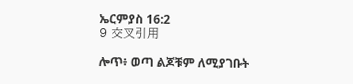ኤርምያስ 16:2
9 交叉引用

ሎጥ፥ ወጣ ልጆቹም ለሚያገቡት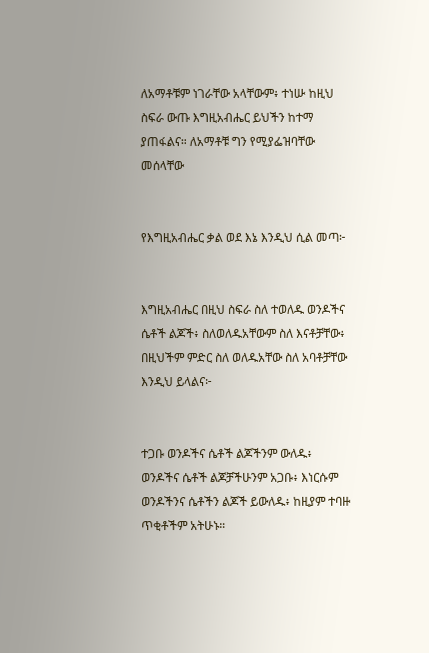ለአማቶቹም ነገራቸው አላቸውም፥ ተነሡ ከዚህ ስፍራ ውጡ እግዚአብሔር ይህችን ከተማ ያጠፋልና። ለአማቶቹ ግን የሚያፌዝባቸው መሰላቸው


የእግዚአብሔር ቃል ወደ እኔ እንዲህ ሲል መጣ፦


እግዚአብሔር በዚህ ስፍራ ስለ ተወለዱ ወንዶችና ሴቶች ልጆች፥ ስለወለዱአቸውም ስለ እናቶቻቸው፥ በዚህችም ምድር ስለ ወለዱአቸው ስለ አባቶቻቸው እንዲህ ይላልና፦


ተጋቡ ወንዶችና ሴቶች ልጆችንም ውለዱ፥ ወንዶችና ሴቶች ልጆቻችሁንም አጋቡ፥ እነርሱም ወንዶችንና ሴቶችን ልጆች ይውለዱ፥ ከዚያም ተባዙ ጥቂቶችም አትሁኑ።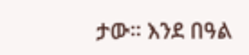ታው። እንደ በዓል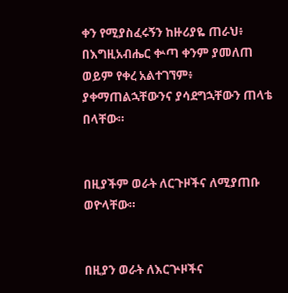ቀን የሚያስፈሩኝን ከዙሪያዬ ጠራህ፥ በእግዚአብሔር ቍጣ ቀንም ያመለጠ ወይም የቀረ አልተገኘም፥ ያቀማጠልኋቸውንና ያሳደግኋቸውን ጠላቴ በላቸው።


በዚያችም ወራት ለርጉዞችና ለሚያጠቡ ወዮላቸው።


በዚያን ወራት ለእርጕዞችና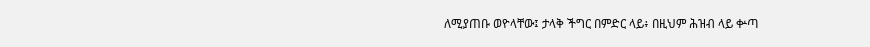ለሚያጠቡ ወዮላቸው፤ ታላቅ ችግር በምድር ላይ፥ በዚህም ሕዝብ ላይ ቍጣ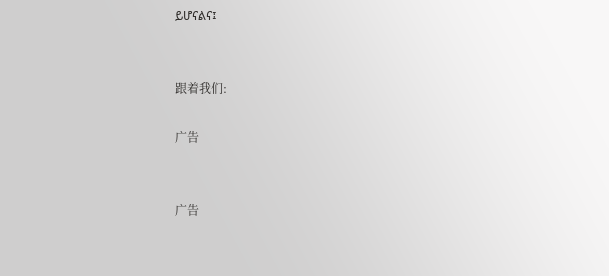ይሆናልና፤


跟着我们:

广告


广告